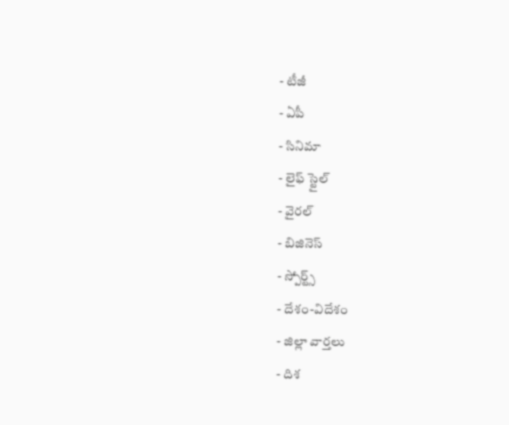- టీజీ
- ఏపీ
- సినిమా
- లైఫ్ స్టైల్
- వైరల్
- బిజినెస్
- స్పోర్ట్స్
- దేశం-విదేశం
- జిల్లా వార్తలు
- దిశ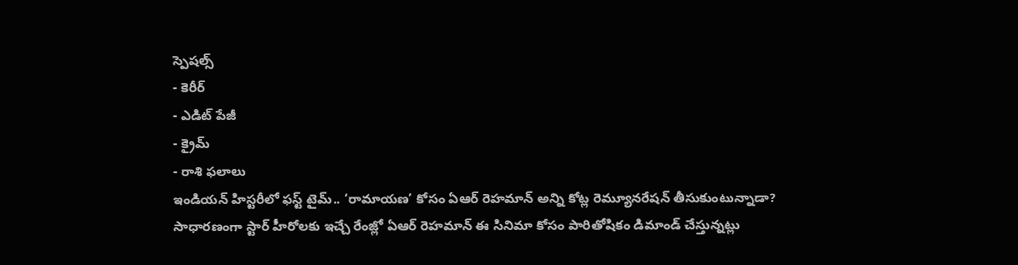స్పెషల్స్
- కెరీర్
- ఎడిట్ పేజీ
- క్రైమ్
- రాశి ఫలాలు
ఇండియన్ హిస్టరీలో ఫస్ట్ టైమ్.. ‘రామాయణ’ కోసం ఏఆర్ రెహమాన్ అన్ని కోట్ల రెమ్యూనరేషన్ తీసుకుంటున్నాడా?
సాధారణంగా స్టార్ హీరోలకు ఇచ్చే రేంజ్లో ఏఆర్ రెహమాన్ ఈ సినిమా కోసం పారితోషికం డిమాండ్ చేస్తున్నట్లు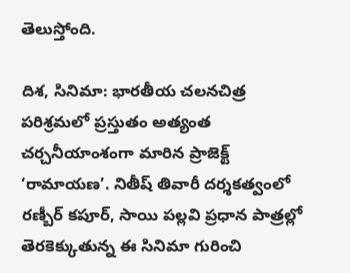తెలుస్తోంది.

దిశ, సినిమా: భారతీయ చలనచిత్ర పరిశ్రమలో ప్రస్తుతం అత్యంత చర్చనీయాంశంగా మారిన ప్రాజెక్ట్ ‘రామాయణ’. నితీష్ తివారీ దర్శకత్వంలో రణ్బీర్ కపూర్, సాయి పల్లవి ప్రధాన పాత్రల్లో తెరకెక్కుతున్న ఈ సినిమా గురించి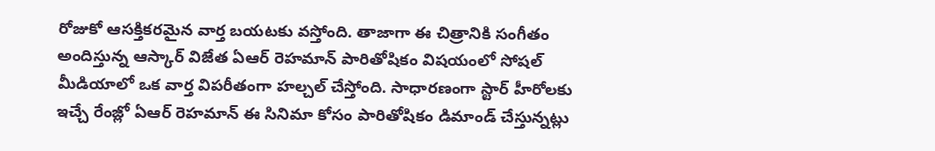రోజుకో ఆసక్తికరమైన వార్త బయటకు వస్తోంది. తాజాగా ఈ చిత్రానికి సంగీతం అందిస్తున్న ఆస్కార్ విజేత ఏఆర్ రెహమాన్ పారితోషికం విషయంలో సోషల్ మీడియాలో ఒక వార్త విపరీతంగా హల్చల్ చేస్తోంది. సాధారణంగా స్టార్ హీరోలకు ఇచ్చే రేంజ్లో ఏఆర్ రెహమాన్ ఈ సినిమా కోసం పారితోషికం డిమాండ్ చేస్తున్నట్లు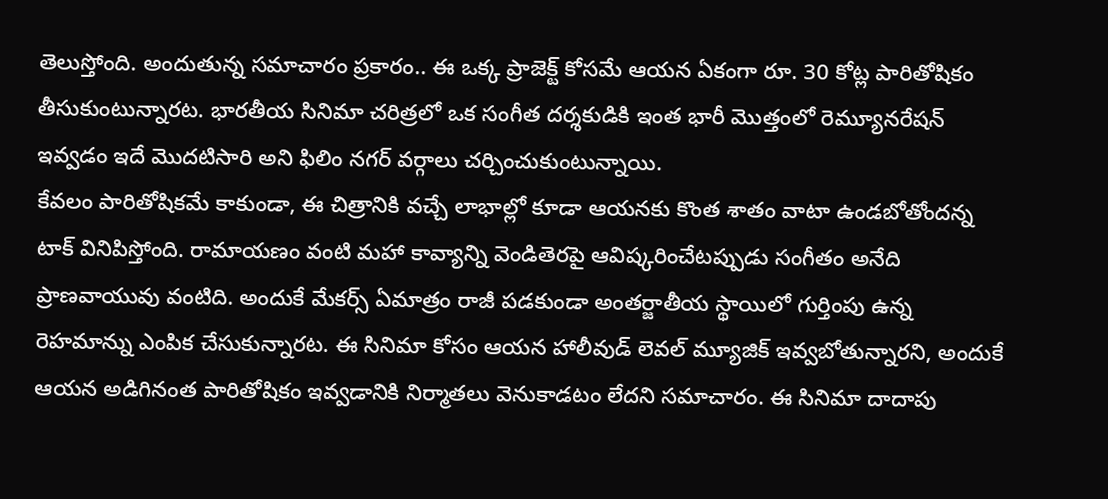తెలుస్తోంది. అందుతున్న సమాచారం ప్రకారం.. ఈ ఒక్క ప్రాజెక్ట్ కోసమే ఆయన ఏకంగా రూ. 30 కోట్ల పారితోషికం తీసుకుంటున్నారట. భారతీయ సినిమా చరిత్రలో ఒక సంగీత దర్శకుడికి ఇంత భారీ మొత్తంలో రెమ్యూనరేషన్ ఇవ్వడం ఇదే మొదటిసారి అని ఫిలిం నగర్ వర్గాలు చర్చించుకుంటున్నాయి.
కేవలం పారితోషికమే కాకుండా, ఈ చిత్రానికి వచ్చే లాభాల్లో కూడా ఆయనకు కొంత శాతం వాటా ఉండబోతోందన్న టాక్ వినిపిస్తోంది. రామాయణం వంటి మహా కావ్యాన్ని వెండితెరపై ఆవిష్కరించేటప్పుడు సంగీతం అనేది ప్రాణవాయువు వంటిది. అందుకే మేకర్స్ ఏమాత్రం రాజీ పడకుండా అంతర్జాతీయ స్థాయిలో గుర్తింపు ఉన్న రెహమాన్ను ఎంపిక చేసుకున్నారట. ఈ సినిమా కోసం ఆయన హాలీవుడ్ లెవల్ మ్యూజిక్ ఇవ్వబోతున్నారని, అందుకే ఆయన అడిగినంత పారితోషికం ఇవ్వడానికి నిర్మాతలు వెనుకాడటం లేదని సమాచారం. ఈ సినిమా దాదాపు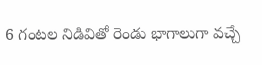6 గంటల నిడివితో రెండు భాగాలుగా వచ్చే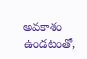అవకాశం ఉండటంతో,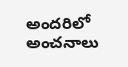అందరిలో అంచనాలు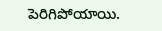పెరిగిపోయాయి.